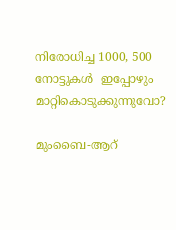നിരോധിച്ച 1000, 500 നോട്ടുകള്‍  ഇപ്പോഴും മാറ്റികൊടുക്കുന്നുവോ?

മുംബൈ-ആറ്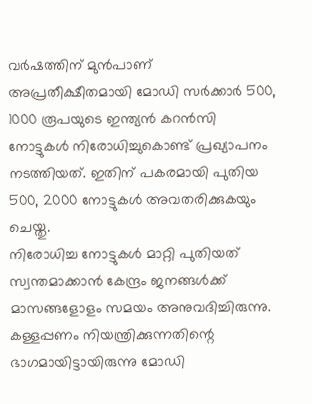വര്‍ഷത്തിന് മുന്‍പാണ് അപ്രതീക്ഷീതമായി മോഡി സര്‍ക്കാര്‍ 500, 1000 രൂപയുടെ ഇന്ത്യന്‍ കറന്‍സി നോട്ടുകള്‍ നിരോധിച്ചുകൊണ്ട് പ്രഖ്യാപനം നടത്തിയത്. ഇതിന് പകരമായി പുതിയ 500, 2000 നോട്ടുകള്‍ അവതരിക്കുകയും ചെയ്തു.
നിരോധിച്ച നോട്ടുകള്‍ മാറ്റി പുതിയത് സ്വന്തമാക്കാന്‍ കേന്ദ്രം ജനങ്ങള്‍ക്ക് മാസങ്ങളോളം സമയം അനുവദിച്ചിരുന്നു. കള്ളപ്പണം നിയന്ത്രിക്കുന്നതിന്റെ ഭാഗമായിട്ടായിരുന്നു മോഡി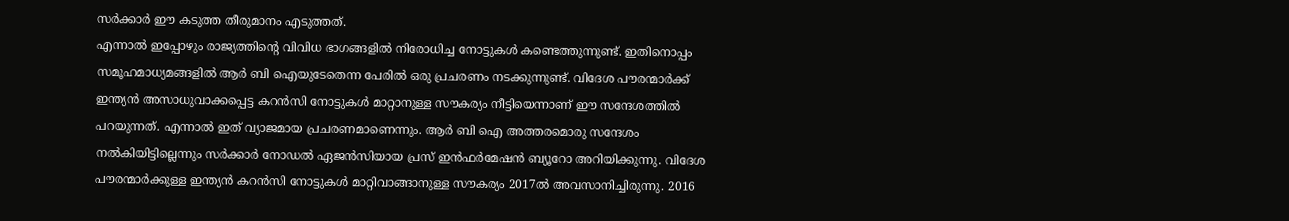സര്‍ക്കാര്‍ ഈ കടുത്ത തീരുമാനം എടുത്തത്.
എന്നാല്‍ ഇപ്പോഴും രാജ്യത്തിന്റെ വിവിധ ഭാഗങ്ങളില്‍ നിരോധിച്ച നോട്ടുകള്‍ കണ്ടെത്തുന്നുണ്ട്. ഇതിനൊപ്പം സമൂഹമാധ്യമങ്ങളില്‍ ആര്‍ ബി ഐയുടേതെന്ന പേരില്‍ ഒരു പ്രചരണം നടക്കുന്നുണ്ട്. വിദേശ പൗരന്മാര്‍ക്ക് ഇന്ത്യന്‍ അസാധുവാക്കപ്പെട്ട കറന്‍സി നോട്ടുകള്‍ മാറ്റാനുള്ള സൗകര്യം നീട്ടിയെന്നാണ് ഈ സന്ദേശത്തില്‍ പറയുന്നത്. എന്നാല്‍ ഇത് വ്യാജമായ പ്രചരണമാണെന്നും. ആര്‍ ബി ഐ അത്തരമൊരു സന്ദേശം നല്‍കിയിട്ടില്ലെന്നും സര്‍ക്കാര്‍ നോഡല്‍ ഏജന്‍സിയായ പ്രസ് ഇന്‍ഫര്‍മേഷന്‍ ബ്യൂറോ അറിയിക്കുന്നു. വിദേശ പൗരന്മാര്‍ക്കുള്ള ഇന്ത്യന്‍ കറന്‍സി നോട്ടുകള്‍ മാറ്റിവാങ്ങാനുള്ള സൗകര്യം 2017ല്‍ അവസാനിച്ചിരുന്നു. 2016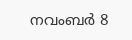നവംബര്‍ 8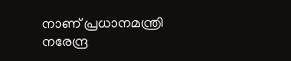നാണ് പ്രധാനമന്ത്രി നരേന്ദ്ര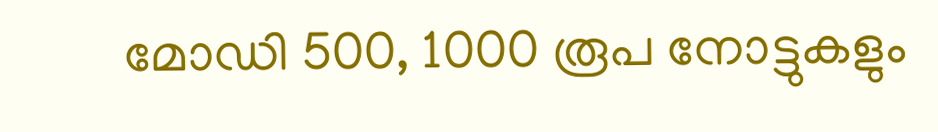മോഡി 500, 1000 രൂപ നോട്ടുകളും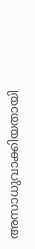അസാധുവാക്കിയതായി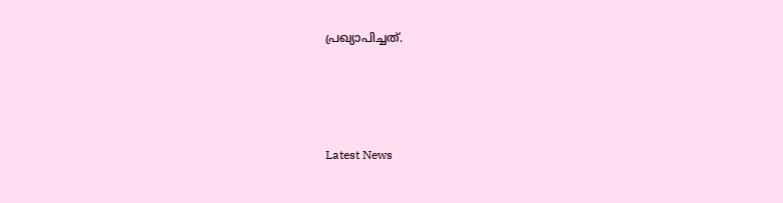പ്രഖ്യാപിച്ചത്.




Latest News